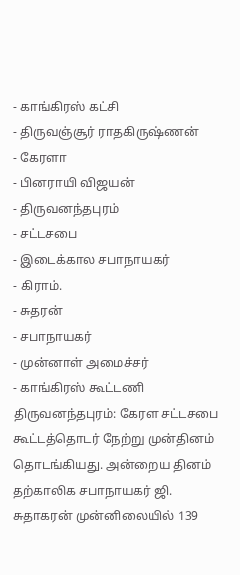- காங்கிரஸ் கட்சி
- திருவஞ்சூர் ராதகிருஷ்ணன்
- கேரளா
- பினராயி விஜயன்
- திருவனந்தபுரம்
- சட்டசபை
- இடைக்கால சபாநாயகர்
- கிராம்.
- சுதரன்
- சபாநாயகர்
- முன்னாள் அமைச்சர்
- காங்கிரஸ் கூட்டணி
திருவனந்தபுரம்: கேரள சட்டசபை கூட்டத்தொடர் நேற்று முன்தினம் தொடங்கியது. அன்றைய தினம் தற்காலிக சபாநாயகர் ஜி. சுதாகரன் முன்னிலையில் 139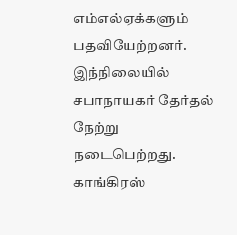எம்எல்ஏக்களும் பதவியேற்றனர். இந்நிலையில் சபாநாயகர் தேர்தல் நேற்று நடைபெற்றது. காங்கிரஸ்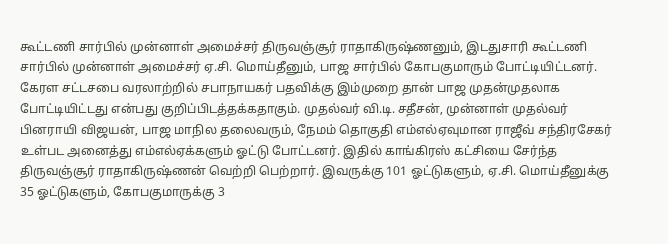கூட்டணி சார்பில் முன்னாள் அமைச்சர் திருவஞ்சூர் ராதாகிருஷ்ணனும், இடதுசாரி கூட்டணி சார்பில் முன்னாள் அமைச்சர் ஏ.சி. மொய்தீனும், பாஜ சார்பில் கோபகுமாரும் போட்டியிட்டனர்.
கேரள சட்டசபை வரலாற்றில் சபாநாயகர் பதவிக்கு இம்முறை தான் பாஜ முதன்முதலாக போட்டியிட்டது என்பது குறிப்பிடத்தக்கதாகும். முதல்வர் வி.டி. சதீசன், முன்னாள் முதல்வர் பினராயி விஜயன், பாஜ மாநில தலைவரும், நேமம் தொகுதி எம்எல்ஏவுமான ராஜீவ் சந்திரசேகர் உள்பட அனைத்து எம்எல்ஏக்களும் ஓட்டு போட்டனர். இதில் காங்கிரஸ் கட்சியை சேர்ந்த திருவஞ்சூர் ராதாகிருஷ்ணன் வெற்றி பெற்றார். இவருக்கு 101 ஓட்டுகளும், ஏ.சி. மொய்தீனுக்கு 35 ஓட்டுகளும், கோபகுமாருக்கு 3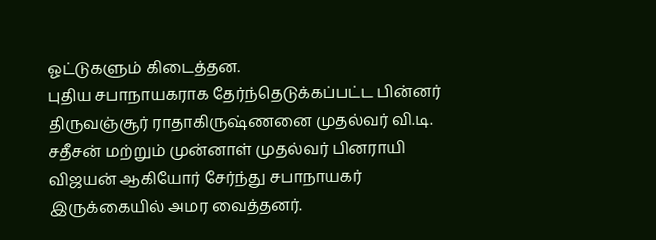ஓட்டுகளும் கிடைத்தன.
புதிய சபாநாயகராக தேர்ந்தெடுக்கப்பட்ட பின்னர் திருவஞ்சூர் ராதாகிருஷ்ணனை முதல்வர் வி.டி. சதீசன் மற்றும் முன்னாள் முதல்வர் பினராயி விஜயன் ஆகியோர் சேர்ந்து சபாநாயகர் இருக்கையில் அமர வைத்தனர்.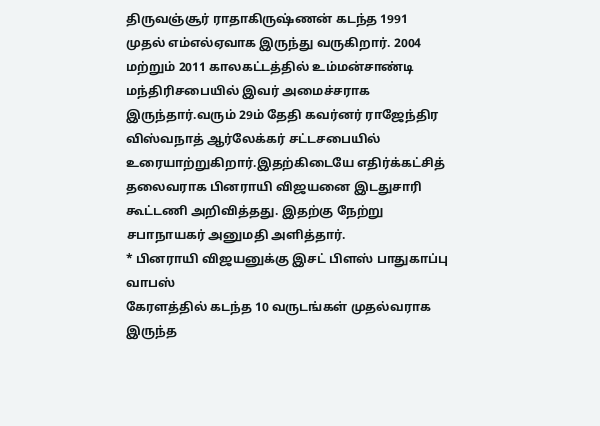திருவஞ்சூர் ராதாகிருஷ்ணன் கடந்த 1991 முதல் எம்எல்ஏவாக இருந்து வருகிறார். 2004 மற்றும் 2011 காலகட்டத்தில் உம்மன்சாண்டி மந்திரிசபையில் இவர் அமைச்சராக இருந்தார்.வரும் 29ம் தேதி கவர்னர் ராஜேந்திர விஸ்வநாத் ஆர்லேக்கர் சட்டசபையில் உரையாற்றுகிறார்.இதற்கிடையே எதிர்க்கட்சித் தலைவராக பினராயி விஜயனை இடதுசாரி கூட்டணி அறிவித்தது. இதற்கு நேற்று சபாநாயகர் அனுமதி அளித்தார்.
* பினராயி விஜயனுக்கு இசட் பிளஸ் பாதுகாப்பு வாபஸ்
கேரளத்தில் கடந்த 10 வருடங்கள் முதல்வராக இருந்த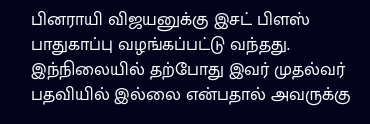பினராயி விஜயனுக்கு இசட் பிளஸ் பாதுகாப்பு வழங்கப்பட்டு வந்தது. இந்நிலையில் தற்போது இவர் முதல்வர் பதவியில் இல்லை என்பதால் அவருக்கு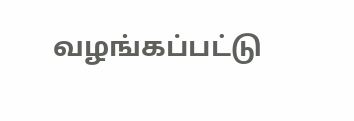வழங்கப்பட்டு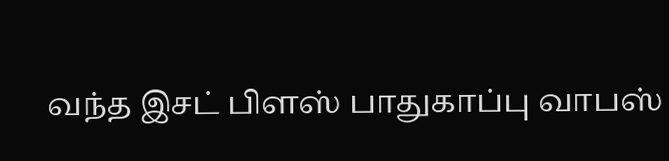வந்த இசட் பிளஸ் பாதுகாப்பு வாபஸ்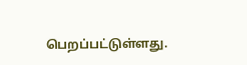பெறப்பட்டுள்ளது.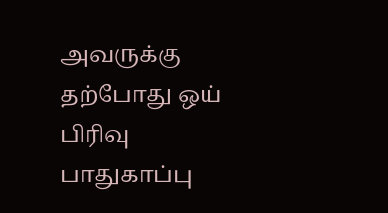அவருக்கு தற்போது ஒய் பிரிவு பாதுகாப்பு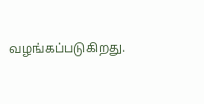வழங்கப்படுகிறது.